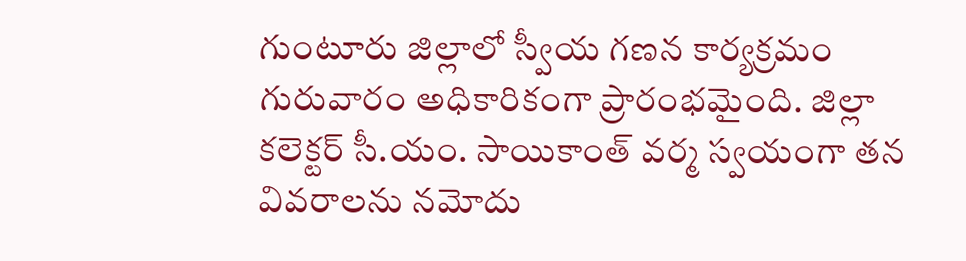గుంటూరు జిల్లాలో స్వీయ గణన కార్యక్రమం గురువారం అధికారికంగా ప్రారంభమైంది. జిల్లా కలెక్టర్ సీ.యం. సాయికాంత్ వర్మ స్వయంగా తన వివరాలను నమోదు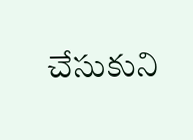చేసుకుని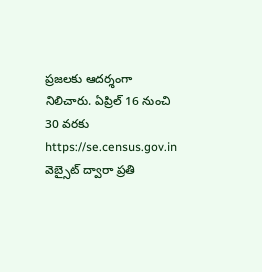ప్రజలకు ఆదర్శంగా నిలిచారు. ఏప్రిల్ 16 నుంచి 30 వరకు https://se.census.gov.in వెబ్సైట్ ద్వారా ప్రతి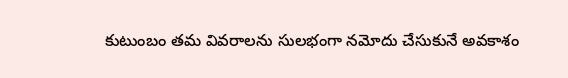కుటుంబం తమ వివరాలను సులభంగా నమోదు చేసుకునే అవకాశం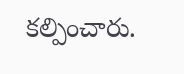కల్పించారు.